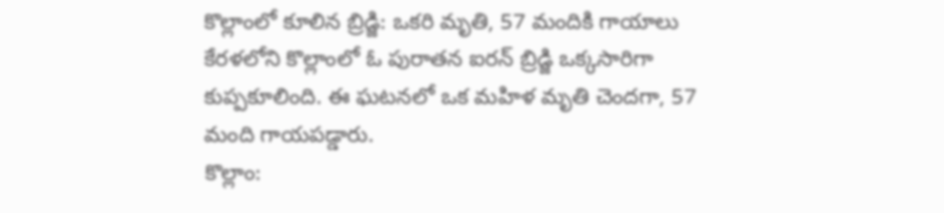కొల్లాంలో కూలిన బ్రిడ్జి: ఒకరి మృతి, 57 మందికి గాయాలు
కేరళలోని కొల్లాంలో ఓ పురాతన ఐరన్ బ్రిడ్జి ఒక్కసారిగా కుప్పకూలింది. ఈ ఘటనలో ఒక మహిళ మృతి చెందగా, 57 మంది గాయపడ్డారు.
కొల్లాం: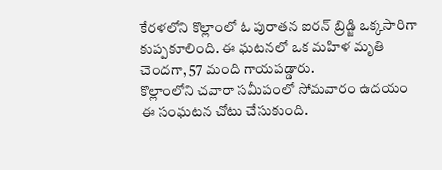కేరళలోని కొల్లాంలో ఓ పురాతన ఐరన్ బ్రిడ్జి ఒక్కసారిగా కుప్పకూలింది. ఈ ఘటనలో ఒక మహిళ మృతి చెందగా, 57 మంది గాయపడ్డారు.
కొల్లాంలోని చవారా సమీపంలో సోమవారం ఉదయం ఈ సంఘటన చోటు చేసుకుంది.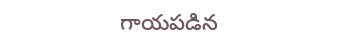గాయపడిన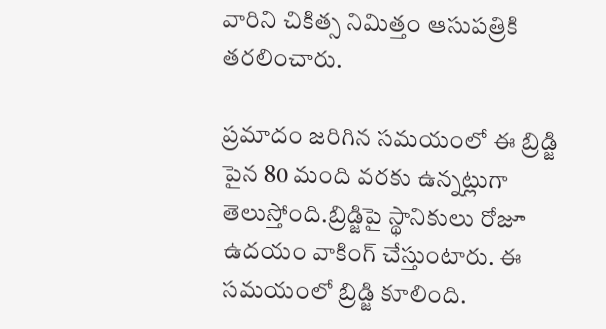వారిని చికిత్స నిమిత్తం ఆసుపత్రికి తరలించారు.

ప్రమాదం జరిగిన సమయంలో ఈ బ్రిడ్జి పైన 80 మంది వరకు ఉన్నట్లుగా తెలుస్తోంది.బ్రిడ్జిపై స్థానికులు రోజూ ఉదయం వాకింగ్ చేస్తుంటారు. ఈ సమయంలో బ్రిడ్జి కూలింది.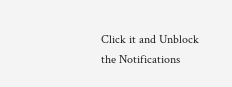Click it and Unblock the Notifications